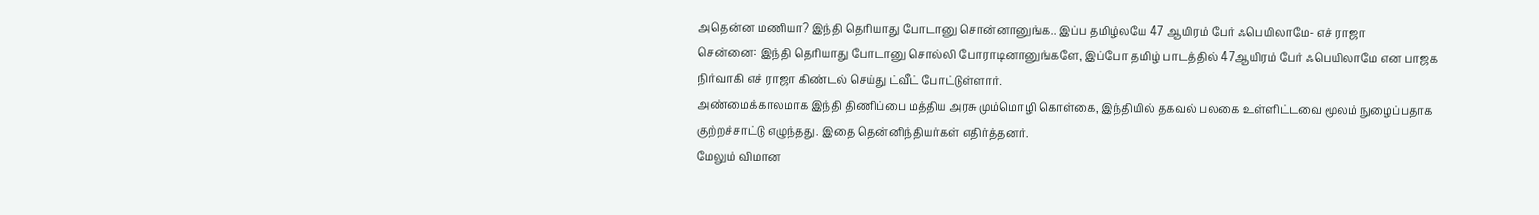அதென்ன மணியா? இந்தி தெரியாது போடானு சொன்னானுங்க.. இப்ப தமிழ்லயே 47 ஆயிரம் பேர் ஃபெயிலாமே- எச் ராஜா
சென்னை: இந்தி தெரியாது போடானு சொல்லி போராடினானுங்களே, இப்போ தமிழ் பாடத்தில் 47ஆயிரம் பேர் ஃபெயிலாமே என பாஜக நிர்வாகி எச் ராஜா கிண்டல் செய்து ட்வீட் போட்டுள்ளார்.
அண்மைக்காலமாக இந்தி திணிப்பை மத்திய அரசு மும்மொழி கொள்கை, இந்தியில் தகவல் பலகை உள்ளிட்டவை மூலம் நுழைப்பதாக குற்றச்சாட்டு எழுந்தது. இதை தென்னிந்தியர்கள் எதிர்த்தனர்.
மேலும் விமான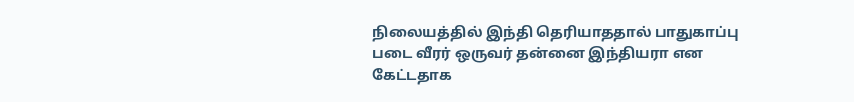நிலையத்தில் இந்தி தெரியாததால் பாதுகாப்பு படை வீரர் ஒருவர் தன்னை இந்தியரா என கேட்டதாக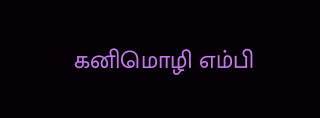கனிமொழி எம்பி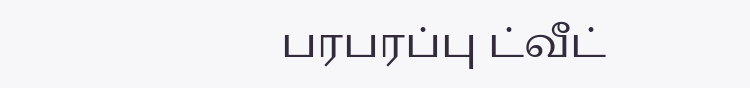பரபரப்பு ட்வீட்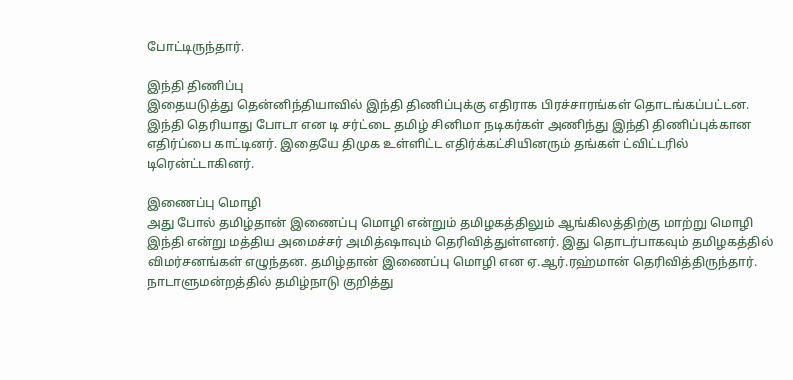போட்டிருந்தார்.

இந்தி திணிப்பு
இதையடுத்து தென்னிந்தியாவில் இந்தி திணிப்புக்கு எதிராக பிரச்சாரங்கள் தொடங்கப்பட்டன. இந்தி தெரியாது போடா என டி சர்ட்டை தமிழ் சினிமா நடிகர்கள் அணிந்து இந்தி திணிப்புக்கான எதிர்ப்பை காட்டினர். இதையே திமுக உள்ளிட்ட எதிர்க்கட்சியினரும் தங்கள் ட்விட்டரில் டிரென்ட்டாகினர்.

இணைப்பு மொழி
அது போல் தமிழ்தான் இணைப்பு மொழி என்றும் தமிழகத்திலும் ஆங்கிலத்திற்கு மாற்று மொழி இந்தி என்று மத்திய அமைச்சர் அமித்ஷாவும் தெரிவித்துள்ளனர். இது தொடர்பாகவும் தமிழகத்தில் விமர்சனங்கள் எழுந்தன. தமிழ்தான் இணைப்பு மொழி என ஏ.ஆர்.ரஹ்மான் தெரிவித்திருந்தார். நாடாளுமன்றத்தில் தமிழ்நாடு குறித்து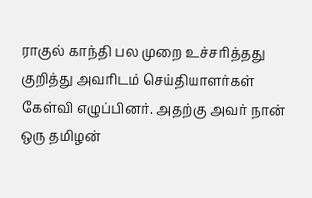ராகுல் காந்தி பல முறை உச்சரித்தது குறித்து அவரிடம் செய்தியாளர்கள் கேள்வி எழுப்பினர். அதற்கு அவர் நான் ஒரு தமிழன்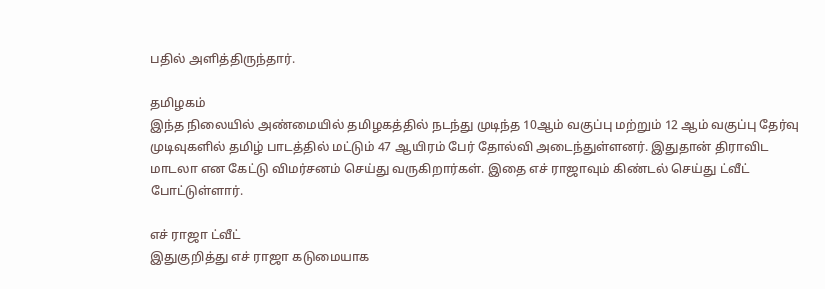பதில் அளித்திருந்தார்.

தமிழகம்
இந்த நிலையில் அண்மையில் தமிழகத்தில் நடந்து முடிந்த 10ஆம் வகுப்பு மற்றும் 12 ஆம் வகுப்பு தேர்வு முடிவுகளில் தமிழ் பாடத்தில் மட்டும் 47 ஆயிரம் பேர் தோல்வி அடைந்துள்ளனர். இதுதான் திராவிட மாடலா என கேட்டு விமர்சனம் செய்து வருகிறார்கள். இதை எச் ராஜாவும் கிண்டல் செய்து ட்வீட் போட்டுள்ளார்.

எச் ராஜா ட்வீட்
இதுகுறித்து எச் ராஜா கடுமையாக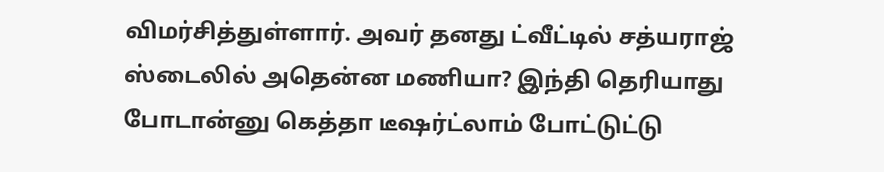விமர்சித்துள்ளார். அவர் தனது ட்வீட்டில் சத்யராஜ் ஸ்டைலில் அதென்ன மணியா? இந்தி தெரியாது போடான்னு கெத்தா டீஷர்ட்லாம் போட்டுட்டு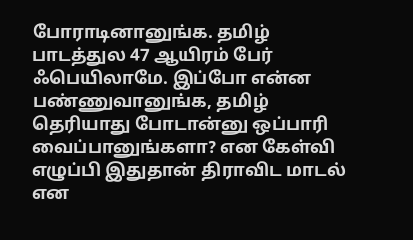போராடினானுங்க. தமிழ் பாடத்துல 47 ஆயிரம் பேர் ஃபெயிலாமே. இப்போ என்ன பண்ணுவானுங்க, தமிழ் தெரியாது போடான்னு ஒப்பாரி வைப்பானுங்களா? என கேள்வி எழுப்பி இதுதான் திராவிட மாடல் என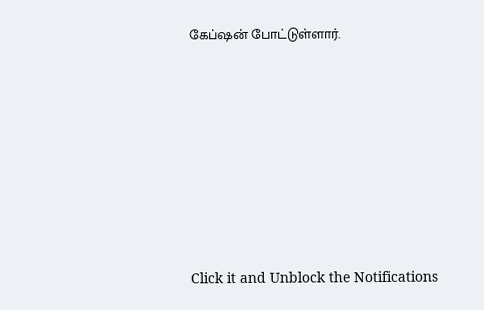கேப்ஷன் போட்டுள்ளார்.












Click it and Unblock the Notifications